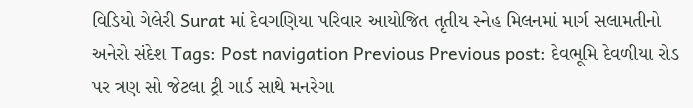વિડિયો ગેલેરી Surat માં દેવગણિયા પરિવાર આયોજિત તૃતીય સ્નેહ મિલનમાં માર્ગ સલામતીનો અનેરો સંદેશ Tags: Post navigation Previous Previous post: દેવભૂમિ દેવળીયા રોડ પર ત્રણ સો જેટલા ટ્રી ગાર્ડ સાથે મનરેગા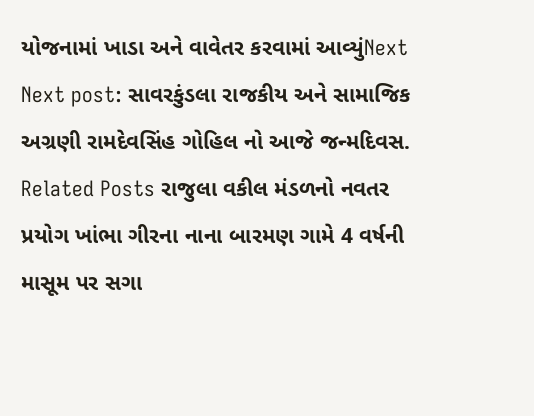યોજનામાં ખાડા અને વાવેતર કરવામાં આવ્યુંNext Next post: સાવરકુંડલા રાજકીય અને સામાજિક અગ્રણી રામદેવસિંહ ગોહિલ નો આજે જન્મદિવસ. Related Posts રાજુલા વકીલ મંડળનો નવતર પ્રયોગ ખાંભા ગીરના નાના બારમણ ગામે 4 વર્ષની માસૂમ પર સગા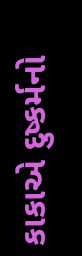કાકાએ દુષ્કર્મનો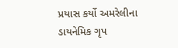પ્રયાસ કર્યો અમરેલીના ડાયનેમિક ગૃપ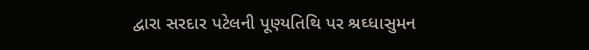દ્વારા સરદાર પટેલની પૂણ્યતિથિ પર શ્રઘ્ધાસુમન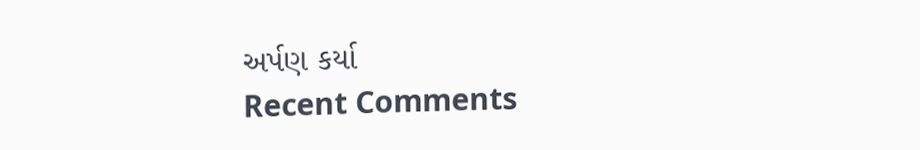અર્પણ કર્યા
Recent Comments